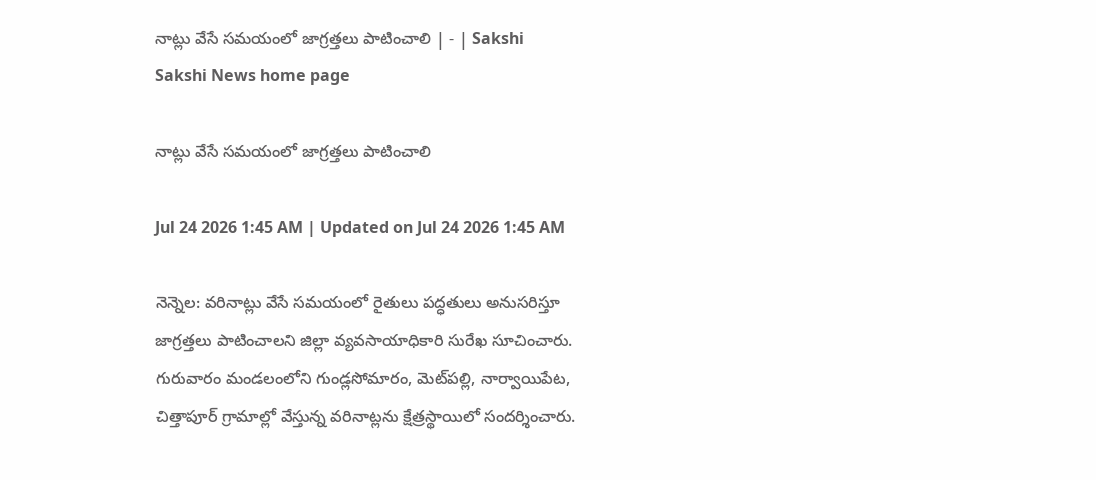నాట్లు వేసే సమయంలో జాగ్రత్తలు పాటించాలి | - | Sakshi
Sakshi News home page

నాట్లు వేసే సమయంలో జాగ్రత్తలు పాటించాలి

Jul 24 2026 1:45 AM | Updated on Jul 24 2026 1:45 AM

నెన్నెల: వరినాట్లు వేసే సమయంలో రైతులు పద్ధతులు అనుసరిస్తూ జాగ్రత్తలు పాటించాలని జిల్లా వ్యవసాయాధికారి సురేఖ సూచించారు. గురువారం మండలంలోని గుండ్లసోమారం, మెట్‌పల్లి, నార్వాయిపేట, చిత్తాపూర్‌ గ్రామాల్లో వేస్తున్న వరినాట్లను క్షేత్రస్థాయిలో సందర్శించారు.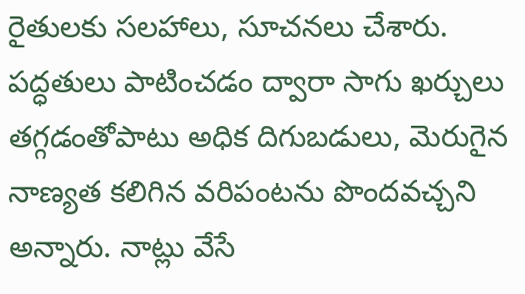రైతులకు సలహాలు, సూచనలు చేశారు. పద్ధతులు పాటించడం ద్వారా సాగు ఖర్చులు తగ్గడంతోపాటు అధిక దిగుబడులు, మెరుగైన నాణ్యత కలిగిన వరిపంటను పొందవచ్చని అన్నారు. నాట్లు వేసే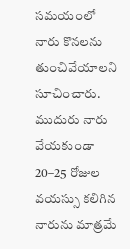సమయంలో నారు కొనలను తుంచివేయాలని సూచించారు. ముదురు నారు వేయకుండా 20–25 రోజుల వయస్సు కలిగిన నారును మాత్రమే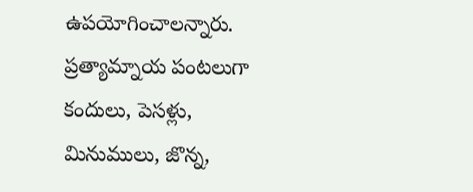ఉపయోగించాలన్నారు. ప్రత్యామ్నాయ పంటలుగా కందులు, పెసళ్లు, మినుములు, జొన్న,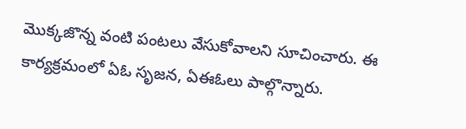మొక్కజొన్న వంటి పంటలు వేసుకోవాలని సూచించారు. ఈ కార్యక్రమంలో ఏఓ సృజన, ఏఈఓలు పాల్గొన్నారు.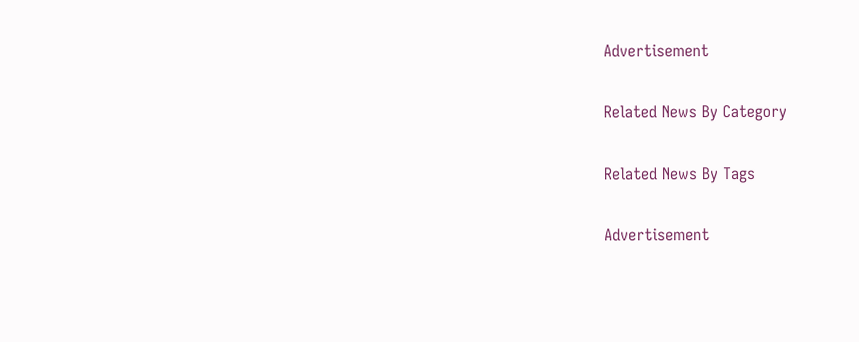Advertisement

Related News By Category

Related News By Tags

Advertisement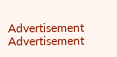Advertisement
Advertisement